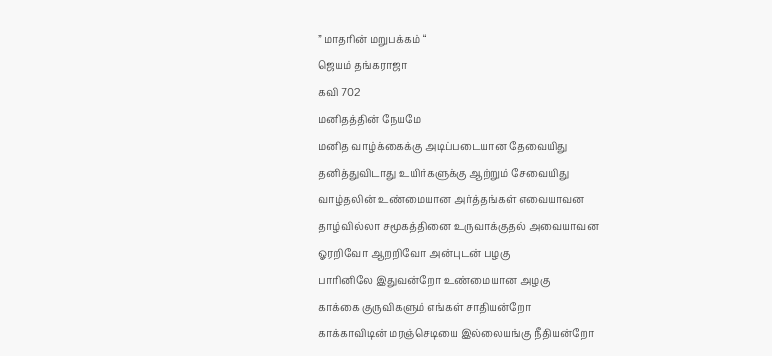” மாதரின் மறுபக்கம் “
ஜெயம் தங்கராஜா
கவி 702
மனிதத்தின் நேயமே
மனித வாழ்க்கைக்கு அடிப்படையான தேவையிது
தனித்துவிடாது உயிர்களுக்கு ஆற்றும் சேவையிது
வாழ்தலின் உண்மையான அர்த்தங்கள் எவையாவன
தாழ்வில்லா சமூகத்தினை உருவாக்குதல் அவையாவன
ஓரறிவோ ஆறறிவோ அன்புடன் பழகு
பாரினிலே இதுவன்றோ உண்மையான அழகு
காக்கை குருவிகளும் எங்கள் சாதியன்றோ
காக்காவிடின் மரஞ்செடியை இல்லையங்கு நீதியன்றோ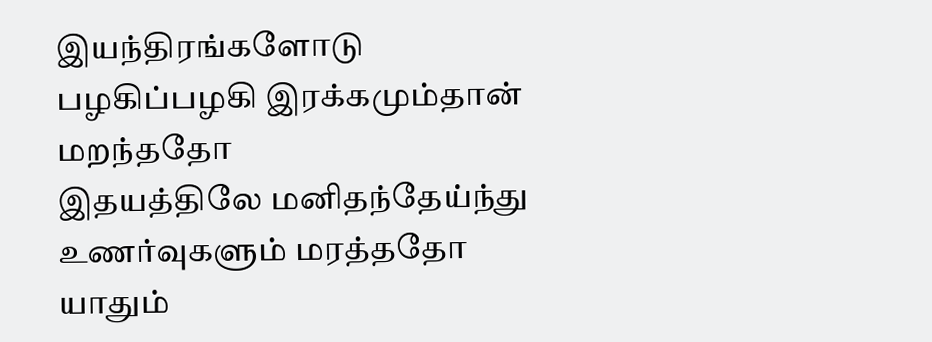இயந்திரங்களோடு பழகிப்பழகி இரக்கமும்தான் மறந்ததோ
இதயத்திலே மனிதந்தேய்ந்து உணர்வுகளும் மரத்ததோ
யாதும்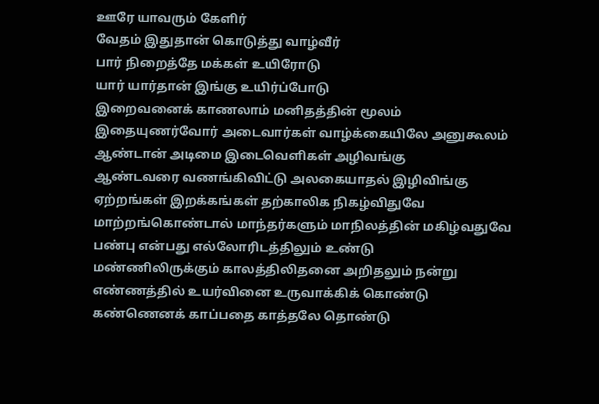ஊரே யாவரும் கேளிர்
வேதம் இதுதான் கொடுத்து வாழ்வீர்
பார் நிறைத்தே மக்கள் உயிரோடு
யார் யார்தான் இங்கு உயிர்ப்போடு
இறைவனைக் காணலாம் மனிதத்தின் மூலம்
இதையுணர்வோர் அடைவார்கள் வாழ்க்கையிலே அனுகூலம்
ஆண்டான் அடிமை இடைவெளிகள் அழிவங்கு
ஆண்டவரை வணங்கிவிட்டு அலகையாதல் இழிவிங்கு
ஏற்றங்கள் இறக்கங்கள் தற்காலிக நிகழ்விதுவே
மாற்றங்கொண்டால் மாந்தர்களும் மாநிலத்தின் மகிழ்வதுவே
பண்பு என்பது எல்லோரிடத்திலும் உண்டு
மண்ணிலிருக்கும் காலத்திலிதனை அறிதலும் நன்று
எண்ணத்தில் உயர்வினை உருவாக்கிக் கொண்டு
கண்ணெனக் காப்பதை காத்தலே தொண்டு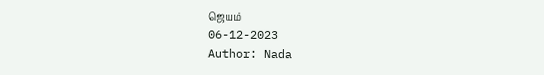ஜெயம்
06-12-2023
Author: Nada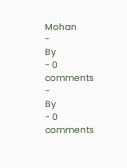Mohan
-
By
- 0 comments
-
By
- 0 comments